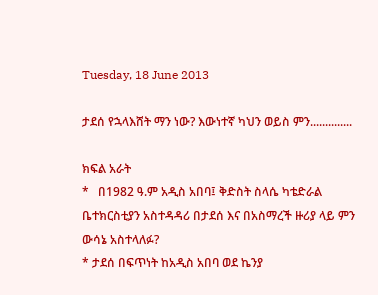Tuesday, 18 June 2013

ታደሰ የኋላእሸት ማን ነው? እውነተኛ ካህን ወይስ ምን..............

ክፍል አራት
*   በ1982 ዓ.ም አዲስ አበባ፤ ቅድስት ስላሴ ካቴድራል ቤተክርስቲያን አስተዳዳሪ በታደሰ እና በአስማረች ዙሪያ ላይ ምን ውሳኔ አስተላለፉ?
* ታደሰ በፍጥነት ከአዲስ አበባ ወደ ኬንያ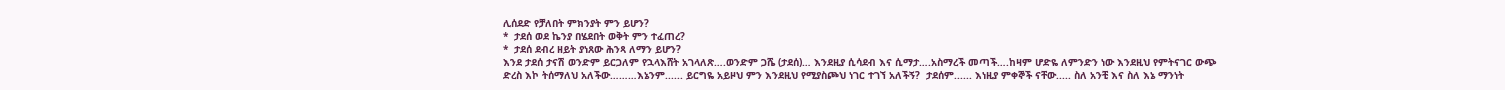ሊሰደድ የቻለበት ምክንያት ምን ይሆን?
*  ታደሰ ወደ ኬንያ በሄደበት ወቅት ምን ተፈጠረ?
*  ታደሰ ደብረ ዘይት ያነጸው ሕንጻ ለማን ይሆን?
እንደ ታደሰ ታናሽ ወንድም ይርጋለም የኋላእሸት አገላለጽ….ወንድም ጋሼ (ታደሰ)… እንደዚያ ሲሳደብ እና ሲማታ….አስማረች መጣች….ከዛም ሆድዬ ለምንድን ነው እንደዚህ የምትናገር ውጭ ድረስ እኮ ትሰማለህ አለችው………እኔንም...... ይርግዬ አይዞህ ምን እንደዚህ የሚያስጮህ ነገር ተገኘ አለችኝ?  ታደሰም...... እነዚያ ምቀኞች ናቸው..... ስለ አንቺ እና ስለ እኔ ማንነት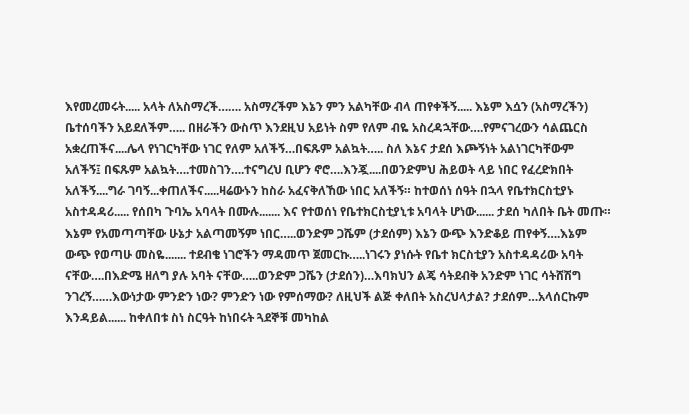እየመረመሩት..... አላት ለአስማረች……. አስማረችም እኔን ምን አልካቸው ብላ ጠየቀችኝ..... እኔም እሷን (አስማረችን) ቤተሰባችን አይደለችም….. በዘራችን ውስጥ እንደዚህ አይነት ስም የለም ብዬ አስረዳኋቸው….የምናገረውን ሳልጨርስ አቋረጠችና....ሌላ የነገርካቸው ነገር የለም አለችኝ…በፍጹም አልኳት….. ስለ እኔና ታደሰ እጮኝነት አልነገርካቸውም አለችኝ፤ በፍጹም አልኳት….ተመስገን….ተናግረህ ቢሆን ኖሮ….እንጇ....በወንድምህ ሕይወት ላይ ነበር የፈረድክበት አለችኝ....ግራ ገባኝ...ቀጠለችና.....ዛሬውኑን ከስራ አፈናቅለኸው ነበር አለችኝ። ከተወሰነ ሰዓት በኋላ የቤተክርስቲያኑ አስተዳዳሪ..... የሰበካ ጉባኤ አባላት በሙሉ....... እና የተወሰነ የቤተክርስቲያኒቱ አባላት ሆነው...... ታደሰ ካለበት ቤት መጡ።  እኔም የአመጣጣቸው ሁኔታ አልጣመኝም ነበር…..ወንድም ጋሼም (ታደሰም) እኔን ውጭ እንድቆይ ጠየቀኝ….እኔም ውጭ የወጣሁ መስዬ....... ተደብቄ ነገሮችን ማዳመጥ ጀመርኩ…..ነገሩን ያነሱት የቤተ ክርስቲያን አስተዳዳሪው አባት ናቸው….በእድሜ ዘለግ ያሉ አባት ናቸው…..ወንድም ጋሼን (ታደሰን)…እባክህን ልጄ ሳትደብቅ አንድም ነገር ሳትሸሽግ ንገረኝ……እውነታው ምንድን ነው? ምንድን ነው የምሰማው? ለዚህች ልጅ ቀለበት አስረህላታል? ታደሰም…አላሰርኩም እንዳይል...... ከቀለበቱ ስነ ስርዓት ከነበሩት ጓደኞቹ መካከል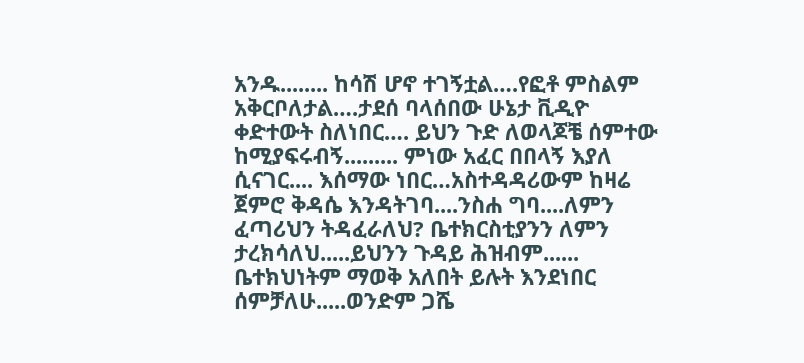አንዱ........ ከሳሽ ሆኖ ተገኝቷል….የፎቶ ምስልም አቅርቦለታል….ታደሰ ባላሰበው ሁኔታ ቪዲዮ ቀድተውት ስለነበር…. ይህን ጉድ ለወላጆቼ ሰምተው ከሚያፍሩብኝ......... ምነው አፈር በበላኝ እያለ ሲናገር.... እሰማው ነበር…አስተዳዳሪውም ከዛሬ ጀምሮ ቅዳሴ እንዳትገባ....ንስሐ ግባ....ለምን ፈጣሪህን ትዳፈራለህ? ቤተክርስቲያንን ለምን ታረክሳለህ.....ይህንን ጉዳይ ሕዝብም...... ቤተክህነትም ማወቅ አለበት ይሉት እንደነበር ሰምቻለሁ.....ወንድም ጋሼ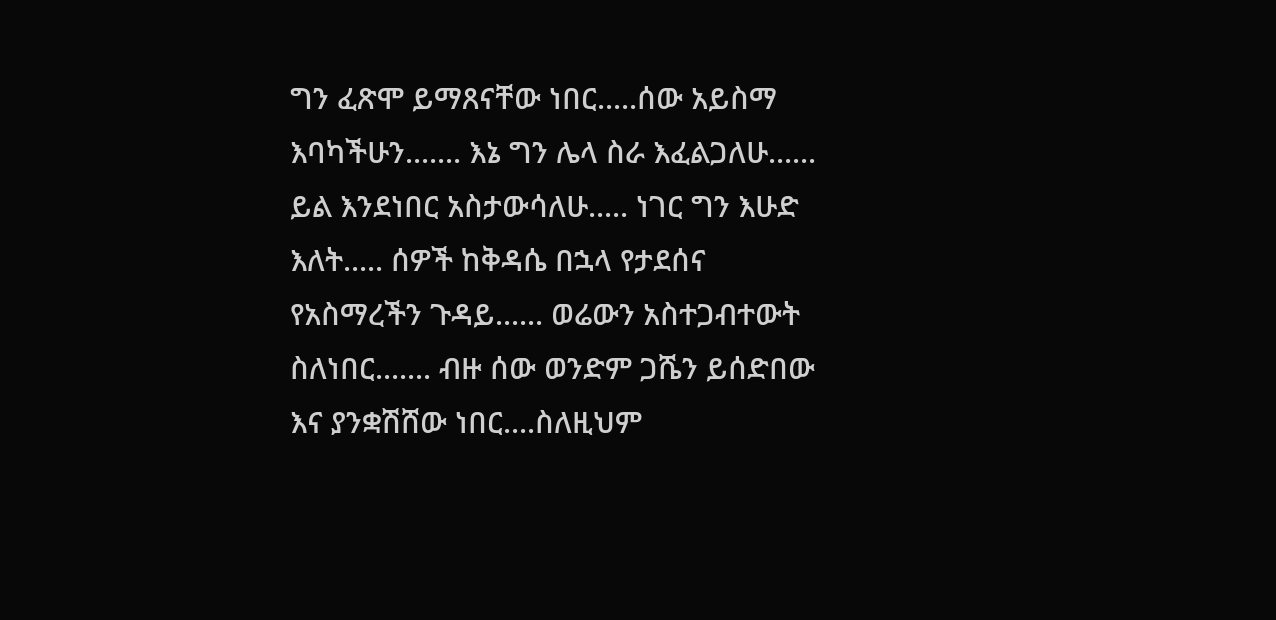ግን ፈጽሞ ይማጸናቸው ነበር.....ሰው አይስማ እባካችሁን....... እኔ ግን ሌላ ስራ እፈልጋለሁ...... ይል እንደነበር አስታውሳለሁ..... ነገር ግን እሁድ እለት..... ሰዎች ከቅዳሴ በኋላ የታደሰና የአስማረችን ጉዳይ...... ወሬውን አስተጋብተውት ስለነበር....... ብዙ ሰው ወንድም ጋሼን ይሰድበው እና ያንቋሽሸው ነበር....ስለዚህም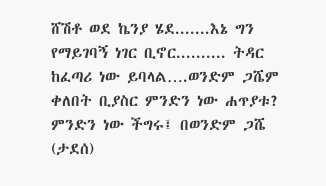ሸሽቶ ወደ ኬንያ ሄደ.......እኔ ግን የማይገባኝ ነገር ቢኖር.......... ትዳር ከፈጣሪ ነው ይባላል….ወንድም ጋሼም ቀለበት ቢያስር ምንድን ነው ሐጥያቱ? ምንድን ነው ችግሩ፤ በወንድም ጋሼ (ታደሰ)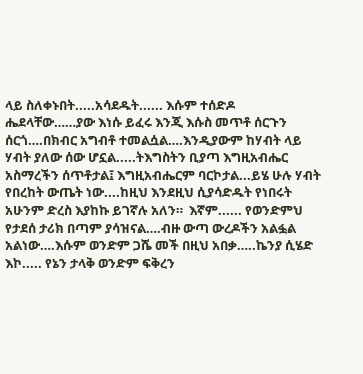ላይ ስለቀኑበት.....አሳደዱት...... እሱም ተሰድዶ ሔደላቸው……ያው እነሱ ይፈሩ እንጂ እሱስ መጥቶ ሰርጉን ሰርጎ….በክብር አግብቶ ተመልሷል….እንዲያውም ከሃብት ላይ ሃብት ያለው ሰው ሆኗል.....ትእግስትን ቢያጣ እግዚአብሔር አስማረችን ሰጥቶታል፤ እግዚአብሔርም ባርኮታል...ይሄ ሁሉ ሃብት የበረከት ውጤት ነው....ከዚህ እንደዚህ ሲያሳድዱት የነበሩት አሁንም ድረስ እያከኩ ይገኛሉ አለን።  እኛም...... የወንድምህ የታደሰ ታሪክ በጣም ያሳዝናል….ብዙ ውጣ ውረዶችን አልፏል አልነው….እሱም ወንድም ጋሼ መች በዚህ አበቃ…..ኬንያ ሲሄድ እኮ..... የኔን ታላቅ ወንድም ፍቅረን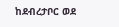ከደብረታቦር ወደ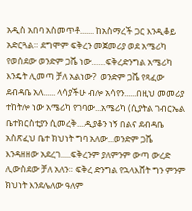አዲስ አበባ አስመጥቶ....... ከአስማረች ጋር እንዲቆይ አድርጓል። ደግሞም ፍቅረን መጀመሪያ ወደ አሜሪካ የወሰደው ወንድም ጋሼ ነው……ፍቅረድንግል አሜሪካ እንዴት ሊመጣ ቻለ አልነው?  ወንድም ጋሼ የጻፈው ደብዳቤ አለ...... ላሳያችሁ ብሎ አሳየን......በዚህ መመሪያ ተከትሎ ነው አሜሪካ የገባው...አሜሪካ (ሲያትል ገብርኤል ቤተክርስቲያን ሲመረቅ....ዲያቆን ነኝ በልና ደብዳቤ አስጽፈህ ቤተ ክህነት ግባ አለው...ወንድም ጋሼ እንዳዘዘው አደረገ.....ፍቅረንም ያለምንም ውጣ ውረድ ሊውስደው ቻለ አለን። ፍቅረ ድንግል የኋላእሸት ግን ምንም ክህነት እንደሌለው ዓለም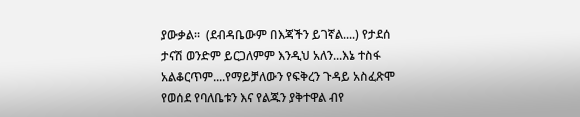ያውቃል።  (ደብዳቤውም በእጃችን ይገኛል....) የታደሰ ታናሽ ወንድም ይርጋለምም እንዲህ አለን...እኔ ተስፋ አልቆርጥም....የማይቻለውን የፍቅረን ጉዳይ አስፈጽሞ የወሰደ የባለቤቱን እና የልጁን ያቅተዋል ብየ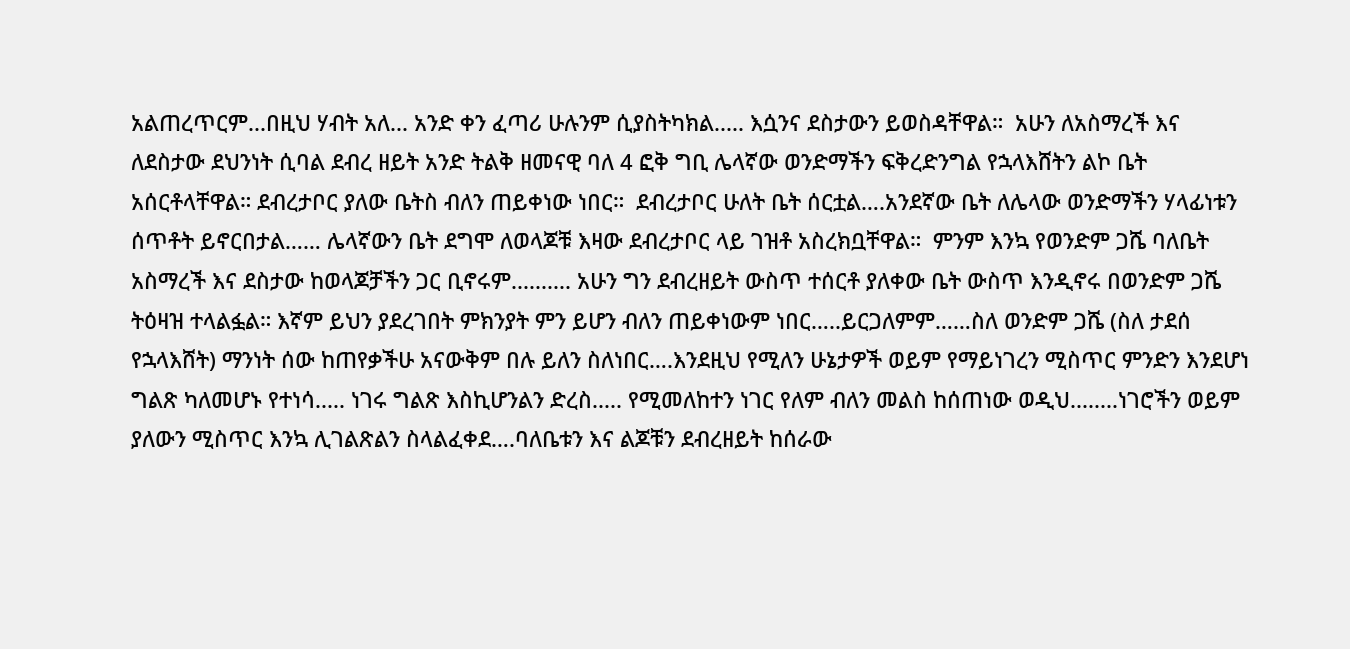አልጠረጥርም...በዚህ ሃብት አለ... አንድ ቀን ፈጣሪ ሁሉንም ሲያስትካክል..... እሷንና ደስታውን ይወስዳቸዋል።  አሁን ለአስማረች እና ለደስታው ደህንነት ሲባል ደብረ ዘይት አንድ ትልቅ ዘመናዊ ባለ 4 ፎቅ ግቢ ሌላኛው ወንድማችን ፍቅረድንግል የኋላእሸትን ልኮ ቤት አሰርቶላቸዋል። ደብረታቦር ያለው ቤትስ ብለን ጠይቀነው ነበር።  ደብረታቦር ሁለት ቤት ሰርቷል….አንደኛው ቤት ለሌላው ወንድማችን ሃላፊነቱን ሰጥቶት ይኖርበታል…… ሌላኛውን ቤት ደግሞ ለወላጆቹ እዛው ደብረታቦር ላይ ገዝቶ አስረክቧቸዋል።  ምንም እንኳ የወንድም ጋሼ ባለቤት አስማረች እና ደስታው ከወላጆቻችን ጋር ቢኖሩም.......... አሁን ግን ደብረዘይት ውስጥ ተሰርቶ ያለቀው ቤት ውስጥ እንዲኖሩ በወንድም ጋሼ ትዕዛዝ ተላልፏል። እኛም ይህን ያደረገበት ምክንያት ምን ይሆን ብለን ጠይቀነውም ነበር…..ይርጋለምም……ስለ ወንድም ጋሼ (ስለ ታደሰ የኋላእሸት) ማንነት ሰው ከጠየቃችሁ አናውቅም በሉ ይለን ስለነበር….እንደዚህ የሚለን ሁኔታዎች ወይም የማይነገረን ሚስጥር ምንድን እንደሆነ ግልጽ ካለመሆኑ የተነሳ..... ነገሩ ግልጽ እስኪሆንልን ድረስ..... የሚመለከተን ነገር የለም ብለን መልስ ከሰጠነው ወዲህ........ነገሮችን ወይም ያለውን ሚስጥር እንኳ ሊገልጽልን ስላልፈቀደ….ባለቤቱን እና ልጆቹን ደብረዘይት ከሰራው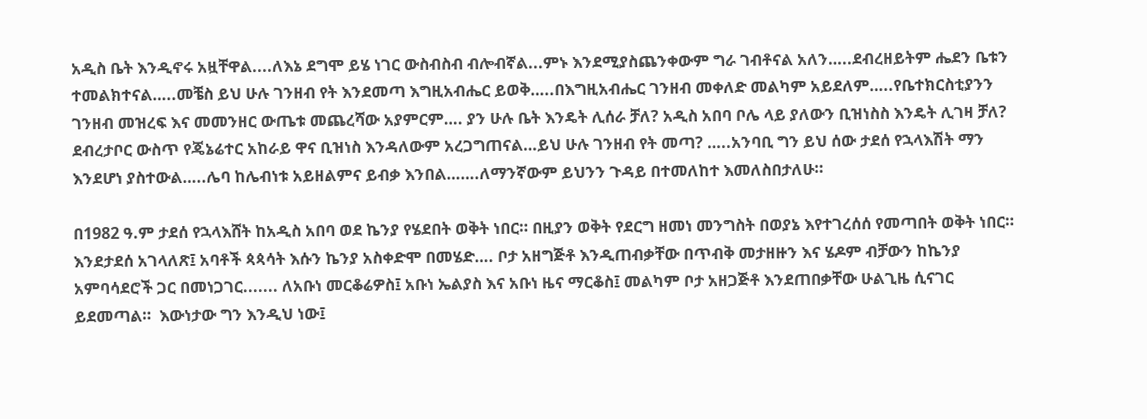አዲስ ቤት እንዲኖሩ አዟቸዋል....ለእኔ ደግሞ ይሄ ነገር ውስብስብ ብሎብኛል...ምኑ እንደሚያስጨንቀውም ግራ ገብቶናል አለን…..ደብረዘይትም ሔደን ቤቱን ተመልክተናል…..መቼስ ይህ ሁሉ ገንዘብ የት እንደመጣ እግዚአብሔር ይወቅ…..በእግዚአብሔር ገንዘብ መቀለድ መልካም አይደለም…..የቤተክርስቲያንን ገንዘብ መዝረፍ እና መመንዘር ውጤቱ መጨረሻው አያምርም…. ያን ሁሉ ቤት እንዴት ሊሰራ ቻለ? አዲስ አበባ ቦሌ ላይ ያለውን ቢዝነስስ እንዴት ሊገዛ ቻለ? ደብረታቦር ውስጥ የጄኔሬተር አከራይ ዋና ቢዝነስ እንዳለውም አረጋግጠናል…ይህ ሁሉ ገንዘብ የት መጣ? …..አንባቢ ግን ይህ ሰው ታደሰ የኋላእሽት ማን እንደሆነ ያስተውል…..ሌባ ከሌብነቱ አይዘልምና ይብቃ እንበል…….ለማንኛውም ይህንን ጉዳይ በተመለከተ እመለስበታለሁ።

በ1982 ዓ.ም ታደሰ የኋላእሸት ከአዲስ አበባ ወደ ኬንያ የሄደበት ወቅት ነበር። በዚያን ወቅት የደርግ ዘመነ መንግስት በወያኔ እየተገረሰሰ የመጣበት ወቅት ነበር። እንደታደሰ አገላለጽ፤ አባቶች ጳጳሳት እሱን ኬንያ አስቀድሞ በመሄድ…. ቦታ አዘግጅቶ እንዲጠብቃቸው በጥብቅ መታዘዙን እና ሄዶም ብቻውን ከኬንያ አምባሳደሮች ጋር በመነጋገር....... ለአቡነ መርቆሬዎስ፤ አቡነ ኤልያስ እና አቡነ ዜና ማርቆስ፤ መልካም ቦታ አዘጋጅቶ እንደጠበቃቸው ሁልጊዜ ሲናገር ይደመጣል።  እውነታው ግን እንዲህ ነው፤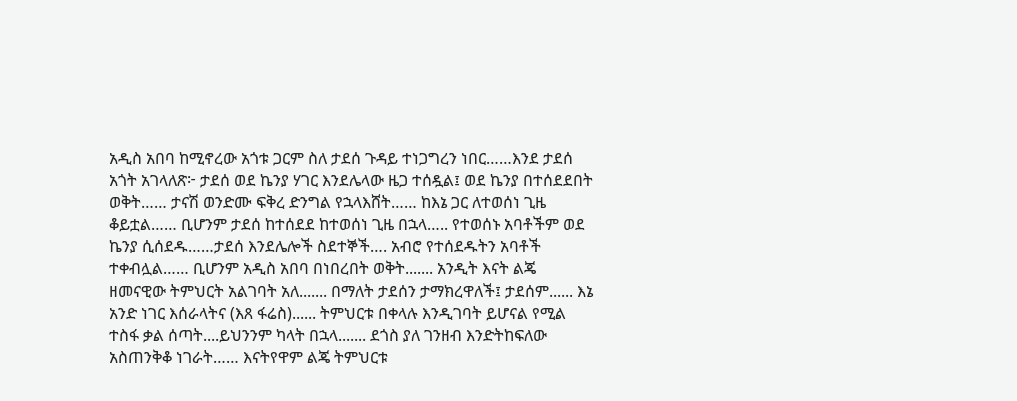አዲስ አበባ ከሚኖረው አጎቱ ጋርም ስለ ታደሰ ጉዳይ ተነጋግረን ነበር……እንደ ታደሰ አጎት አገላለጽ፦ ታደሰ ወደ ኬንያ ሃገር እንደሌላው ዜጋ ተሰዷል፤ ወደ ኬንያ በተሰደደበት ወቅት…… ታናሽ ወንድሙ ፍቅረ ድንግል የኋላእሸት…… ከእኔ ጋር ለተወሰነ ጊዜ ቆይቷል…… ቢሆንም ታደሰ ከተሰደደ ከተወሰነ ጊዜ በኋላ….. የተወሰኑ አባቶችም ወደ ኬንያ ሲሰደዱ……ታደሰ እንደሌሎች ስደተኞች…. አብሮ የተሰደዱትን አባቶች ተቀብሏል…… ቢሆንም አዲስ አበባ በነበረበት ወቅት....... አንዲት እናት ልጄ ዘመናዊው ትምህርት አልገባት አለ....... በማለት ታደሰን ታማክረዋለች፤ ታደሰም...... እኔ አንድ ነገር እሰራላትና (እጸ ፋሬስ)...... ትምህርቱ በቀላሉ እንዲገባት ይሆናል የሚል ተስፋ ቃል ሰጣት....ይህንንም ካላት በኋላ....... ደጎስ ያለ ገንዘብ እንድትከፍለው አስጠንቅቆ ነገራት…… እናትየዋም ልጄ ትምህርቱ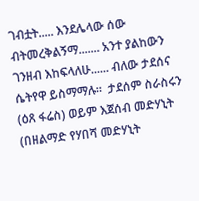ገብቷት..... እንደሌላው ሰው ብትመረቅልኝማ....... አንተ ያልከውን ገንዘብ እከፍላለሁ...... ብለው ታደሰና ሴትየዋ ይስማማሉ።  ታደሰም ስራስሩን (ዕጸ ፋሬስ) ወይም እጀሰብ መድሃኒት (በዘልማድ የሃበሻ መድሃኒት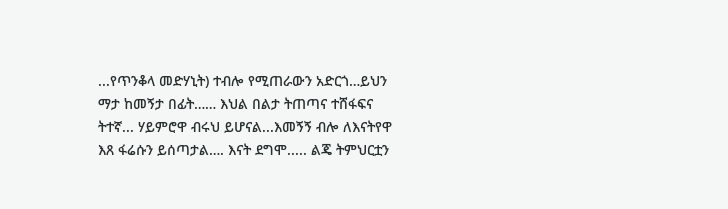...የጥንቆላ መድሃኒት) ተብሎ የሚጠራውን አድርጎ…ይህን ማታ ከመኝታ በፊት…… እህል በልታ ትጠጣና ተሸፋፍና ትተኛ... ሃይምሮዋ ብሩህ ይሆናል...እመኝኝ ብሎ ለእናትየዋ እጸ ፋሬሱን ይሰጣታል…. እናት ደግሞ..... ልጄ ትምህርቷን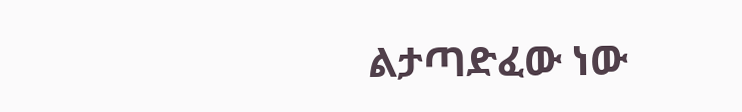ልታጣድፈው ነው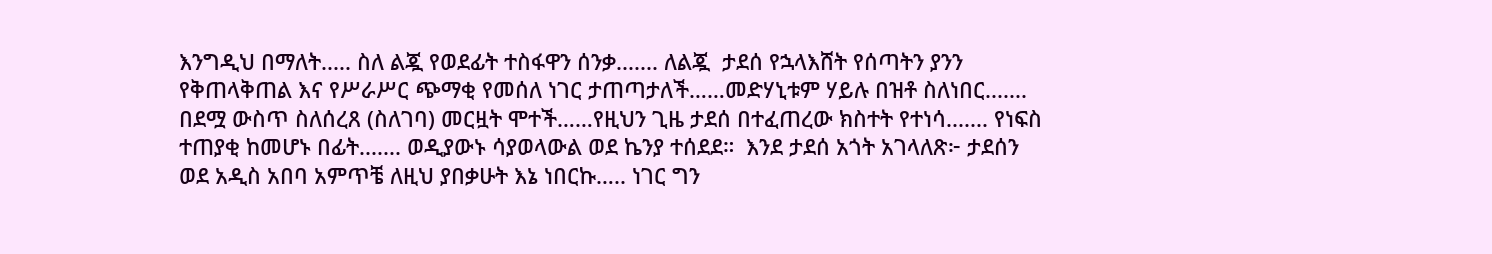እንግዲህ በማለት..... ስለ ልጇ የወደፊት ተስፋዋን ሰንቃ....... ለልጇ  ታደሰ የኋላእሸት የሰጣትን ያንን የቅጠላቅጠል እና የሥራሥር ጭማቂ የመሰለ ነገር ታጠጣታለች……መድሃኒቱም ሃይሉ በዝቶ ስለነበር....... በደሟ ውስጥ ስለሰረጸ (ስለገባ) መርዟት ሞተች……የዚህን ጊዜ ታደሰ በተፈጠረው ክስተት የተነሳ....... የነፍስ ተጠያቂ ከመሆኑ በፊት....... ወዲያውኑ ሳያወላውል ወደ ኬንያ ተሰደደ።  እንደ ታደሰ አጎት አገላለጽ፦ ታደሰን ወደ አዲስ አበባ አምጥቼ ለዚህ ያበቃሁት እኔ ነበርኩ….. ነገር ግን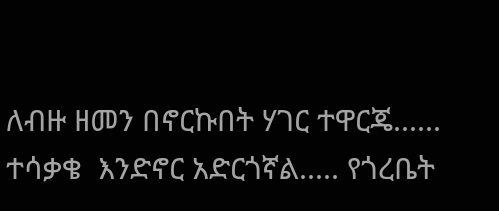ለብዙ ዘመን በኖርኩበት ሃገር ተዋርጄ...... ተሳቃቄ  እንድኖር አድርጎኛል..... የጎረቤት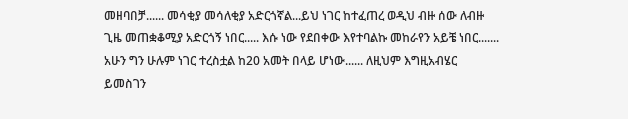መዘባበቻ...... መሳቂያ መሳለቂያ አድርጎኛል...ይህ ነገር ከተፈጠረ ወዲህ ብዙ ሰው ለብዙ ጊዜ መጠቋቆሚያ አድርጎኝ ነበር..... እሱ ነው የደበቀው እየተባልኩ መከራየን አይቼ ነበር....... አሁን ግን ሁሉም ነገር ተረስቷል ከ20 አመት በላይ ሆነው...... ለዚህም እግዚአብሄር ይመስገን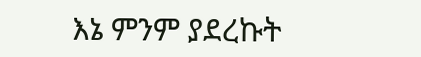እኔ ምንም ያደረኩት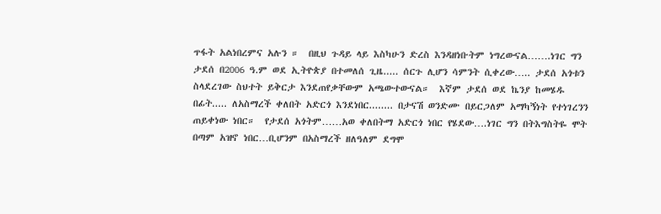ጥፋት አልነበረምና አሉን ።  በዚህ ጉዳይ ላይ እስካሁን ድረስ እንዳዘነቡትም ነግረውናል…….ነገር ግን ታደሰ በ2006 ዓ.ም ወደ ኢትዮጵያ በተመለሰ ጊዜ..... ሰርጉ ሊሆን ሳምንት ሲቀረው….. ታደሰ አጎቱን ስላደረገው ስህተት ይቅርታ እንደጠየቃቸውም አጫውተውናል።  እኛም ታደሰ ወደ ኬንያ ከመሄዱ በፊት..... ለአስማረች ቀለበት አድርጎ እንደነበር........ በታናሽ ወንድሙ በይርጋለም አማካኝነት የተነገረንን ጠይቀነው ነበር።  የታደሰ አጎትም……አወ ቀለበትማ አድርጎ ነበር የሄደው….ነገር ግን በትእግስትዬ ሞት በጣም አዝኖ ነበር…ቢሆንም በአስማረች ዘለዓለም ደግሞ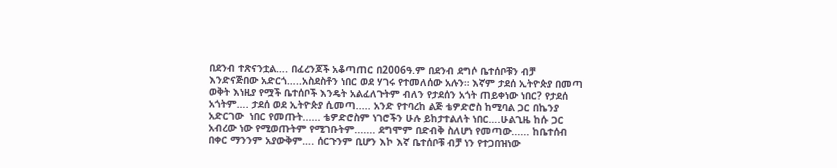በደንብ ተጽናንቷል…. በፈረንጆች አቆጣጠር በ2006ዓ.ም በደንብ ደግሶ ቤተሰቦቹን ብቻ እንድናጅበው አድርጎ…..አስደስቶን ነበር ወደ ሃገሩ የተመለሰው አሉን። እኛም ታደሰ ኢትዮጵያ በመጣ ወቅት እነዚያ የሟች ቤተሰቦች እንዴት አልፈለጉትም ብለን የታደሰን አጎት ጠይቀነው ነበር? የታደሰ አጎትም…. ታደሰ ወደ ኢትዮጵያ ሲመጣ..... አንድ የተባረከ ልጅ ቴዎድሮስ ከሚባል ጋር በኬንያ አድርገው  ነበር የመጡት...... ቴዎድሮስም ነገሮችን ሁሉ ይከታተልለት ነበር….ሁልጊዜ ከሱ ጋር አብረው ነው የሚወጡትም የሚገቡትም....... ደግሞም በድብቅ ስለሆነ የመጣው...... ከቤተሰብ በቀር ማንንም አያውቅም…. ሰርጉንም ቢሆን እኮ እኛ ቤተሰቦቹ ብቻ ነን የተጋበዝነው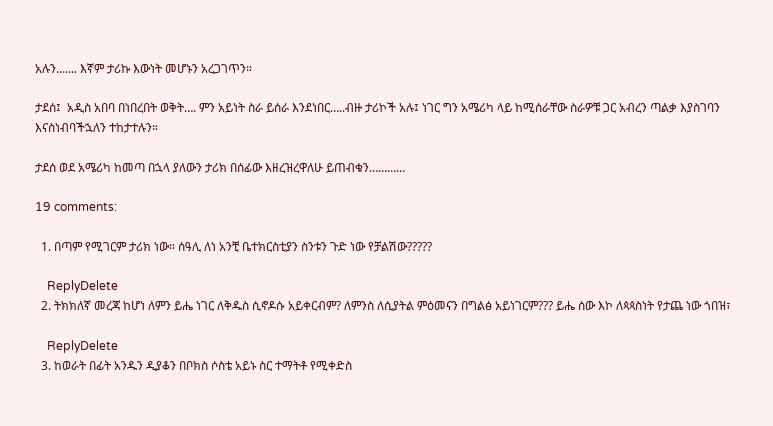አሉን....... እኛም ታሪኩ እውነት መሆኑን አረጋገጥን።

ታደሰ፤  አዲስ አበባ በነበረበት ወቅት…. ምን አይነት ስራ ይሰራ እንደነበር…..ብዙ ታሪኮች አሉ፤ ነገር ግን አሜሪካ ላይ ከሚሰራቸው ስራዎቹ ጋር አብረን ጣልቃ እያስገባን እናስነብባችኋለን ተከታተሉን።

ታደሰ ወደ አሜሪካ ከመጣ በኋላ ያለውን ታሪክ በሰፊው እዘረዝረዋለሁ ይጠብቁን…………

19 comments:

  1. በጣም የሚገርም ታሪክ ነው። ሰዓሊ ለነ አንቺ ቤተክርስቲያን ስንቱን ጉድ ነው የቻልሽው?????

    ReplyDelete
  2. ትክክለኛ መረጃ ከሆነ ለምን ይሔ ነገር ለቅዱስ ሲኖዶሱ አይቀርብም? ለምንስ ለሲያትል ምዕመናን በግልፅ አይነገርም??? ይሔ ሰው እኮ ለጳጳስነት የታጨ ነው ጎበዝ፣

    ReplyDelete
  3. ከወራት በፊት አንዱን ዲያቆን በቦክስ ሶስቴ አይኑ ስር ተማትቶ የሚቀድስ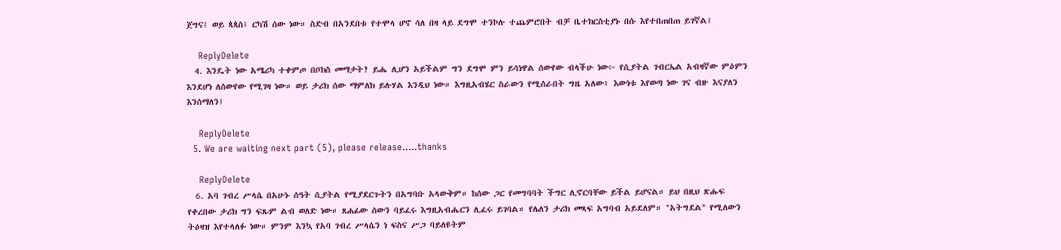ጀግና፤ ወይ ጳጳስ፤ ርካሽ ሰው ነው። ስድብ በአንደበቱ የተሞላ ሆኖ ሳለ በዛ ላይ ደግሞ ተንኮሉ ተጨምሮበት ብቻ ቤተክርስቲያኑ በሱ እየተበጠበጠ ይገኛል፤

    ReplyDelete
  4. እንዴት ነው አሜሪካ ተቀምጦ በቦክስ መማታት? ይሔ ሊሆን አይችልም ግን ደግሞ ምን ይሳነዋል ሰውየው ብላችሁ ነው፦ የሲያትል ገብርኤል አብዛኛው ምዕምን እንደሆነ ለሰውየው የሚገዛ ነው። ወይ ታሪክ ሰው ማምለክ ይሉሃል እንዲህ ነው። እግዚአብሄር ስራውን የሚሰራበት ግዜ አለው፥ እውነቱ እየወጣ ነው ገና ብዙ እናያለን እንሰማለን፤

    ReplyDelete
  5. We are waiting next part (5), please release.....thanks

    ReplyDelete
  6. አባ ገብረ ሥላሴ በአሁኑ ሰዓት ሲያትል የሚያደርጉትን በአግባቡ አላውቅም። ከሰው ጋር የመግባባት ችግር ሊኖርባቸው ይችል ይሆናል። ይህ በዚህ ጽሑፍ የቀረበው ታሪክ ግን ፍጹም ልብ ወለድ ነው። ጸሐፊው ሰውን ባይፈሩ እግዚአብሔርን ሊፈሩ ይገባል። የሌለን ታሪክ መጻፍ አግባብ አይደለም። "አትግደል" የሚለውን ትዕዛዝ እየተላለፉ ነው። ምንም እንኳ የአባ ገብረ ሥላሴን ነ ፍስና ሥጋ ባይለዩትም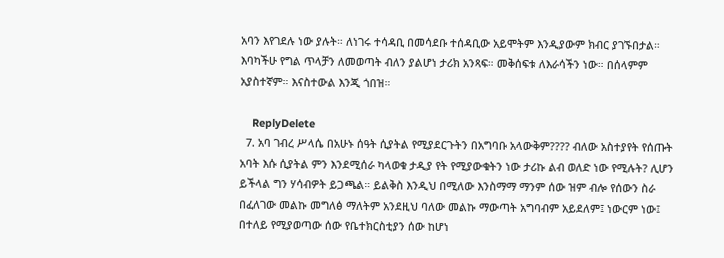አባን እየገደሉ ነው ያሉት። ለነገሩ ተሳዳቢ በመሳደቡ ተሰዳቢው አይሞትም እንዲያውም ክብር ያገኙበታል። እባካችሁ የግል ጥላቻን ለመወጣት ብለን ያልሆነ ታሪክ አንጻፍ። መቅሰፍቱ ለእራሳችን ነው። በሰላምም አያስተኛም። እናስተውል እንጂ ጎበዝ።

    ReplyDelete
  7. አባ ገብረ ሥላሴ በአሁኑ ሰዓት ሲያትል የሚያደርጉትን በአግባቡ አላውቅም???? ብለው አስተያየት የሰጡት አባት እሱ ሲያትል ምን እንደሚሰራ ካላወቁ ታዲያ የት የሚያውቁትን ነው ታሪኩ ልብ ወለድ ነው የሚሉት? ሊሆን ይችላል ግን ሃሳብዎት ይጋጫል። ይልቅስ እንዲህ በሚለው እንስማማ ማንም ሰው ዝም ብሎ የሰውን ስራ በፈለገው መልኩ መግለፅ ማለትም አንደዚህ ባለው መልኩ ማውጣት አግባብም አይደለም፤ ነውርም ነው፤ በተለይ የሚያወጣው ሰው የቤተክርስቲያን ሰው ከሆነ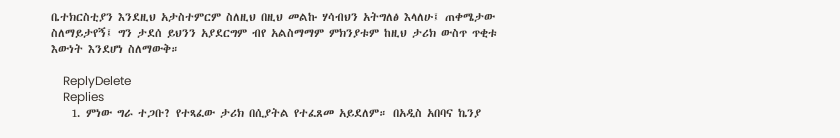ቤተክርስቲያን እንደዚህ አታስተምርም ስለዚህ በዚህ መልኩ ሃሳብህን አትግለፅ እላለሁ፤ ጠቀሜታው ስለማይታየኝ፤ ግን ታደሰ ይህንን አያደርግም ብየ አልስማማም ምክንያቱም ከዚህ ታሪክ ውስጥ ጥቂቱ እውነት እንደሆነ ስለማውቅ።

    ReplyDelete
    Replies
    1. ምነው ግራ ተጋቡ? የተጻፈው ታሪክ በሲያትል የተፈጸመ አይደለም። በአዲስ አበባና ኬንያ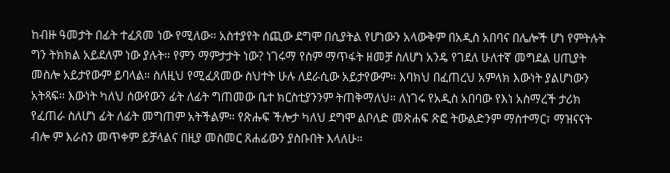ከብዙ ዓመታት በፊት ተፈጸመ ነው የሚለው። አስተያየት ሰጪው ደግሞ በሲያትል የሆነውን አላውቅም በአዲስ አበባና በሌሎች ሆነ የምትሉት ግን ትክክል አይደለም ነው ያሉት። የምን ማምታታት ነው? ነገሩማ የስም ማጥፋት ዘመቻ ስለሆነ አንዴ የገደለ ሁለተኛ መግደል ሀጢያት መስሎ አይታየውም ይባላል። ስለዚህ የሚፈጸመው ስህተት ሁሉ ለደራሲው አይታየውም። እባክህ በፈጠረህ አምላክ እውነት ያልሆነውን አትጻፍ። እውነት ካለህ ሰውየውን ፊት ለፊት ግጠመው ቤተ ክርስቲያንንም ትጠቅማለህ። ለነገሩ የአዲስ አበባው የእነ አስማረች ታሪክ የፈጠራ ስለሆነ ፊት ለፊት መግጠም አትችልም። የጽሑፍ ችሎታ ካለህ ደግሞ ልቦለድ መጽሐፍ ጽፎ ትውልድንም ማስተማር፣ ማዝናናት ብሎ ም እራስን መጥቀም ይቻላልና በዚያ መስመር ጸሐፊውን ያስቡበት እላለሁ።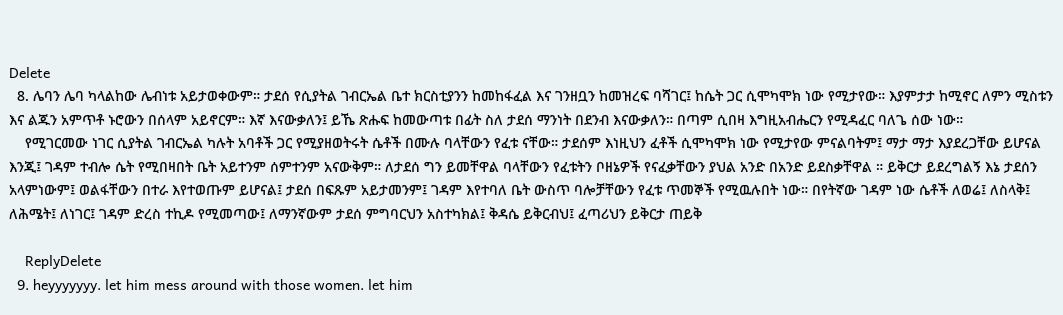Delete
  8. ሌባን ሌባ ካላልከው ሌብነቱ አይታወቀውም። ታደሰ የሲያትል ገብርኤል ቤተ ክርስቲያንን ከመከፋፈል እና ገንዘቧን ከመዝረፍ ባሻገር፤ ከሴት ጋር ሲሞካሞክ ነው የሚታየው። እያምታታ ከሚኖር ለምን ሚስቱን እና ልጁን አምጥቶ ኑሮውን በሰላም አይኖርም። እኛ እናውቃለን፤ ይኼ ጽሑፍ ከመውጣቱ በፊት ስለ ታደሰ ማንነት በደንብ እናውቃለን። በጣም ሲበዛ እግዚአብሔርን የሚዳፈር ባለጌ ሰው ነው።
    የሚገርመው ነገር ሲያትል ገብርኤል ካሉት አባቶች ጋር የሚያዘወትሩት ሴቶች በሙሉ ባላቸውን የፈቱ ናቸው። ታደሰም እነዚህን ፈቶች ሲሞካሞክ ነው የሚታየው ምናልባትም፤ ማታ ማታ እያደረጋቸው ይሆናል እንጂ፤ ገዳም ተብሎ ሴት የሚበዛበት ቤት አይተንም ሰምተንም አናውቅም። ለታደሰ ግን ይመቸዋል ባላቸውን የፈቱትን ቦዘኔዎች የናፈቃቸውን ያህል አንድ በአንድ ይደስቃቸዋል ። ይቅርታ ይደረግልኝ እኔ ታደሰን አላምነውም፤ ወልፋቸውን በተራ እየተወጡም ይሆናል፤ ታደሰ በፍጹም አይታመንም፤ ገዳም እየተባለ ቤት ውስጥ ባሎቻቸውን የፈቱ ጥመኞች የሚዉሉበት ነው። በየትኛው ገዳም ነው ሴቶች ለወሬ፤ ለስላቅ፤ ለሕሜት፤ ለነገር፤ ገዳም ድረስ ተኪዶ የሚመጣው፤ ለማንኛውም ታደሰ ምግባርህን አስተካክል፤ ቅዳሴ ይቅርብህ፤ ፈጣሪህን ይቅርታ ጠይቅ

    ReplyDelete
  9. heyyyyyyy. let him mess around with those women. let him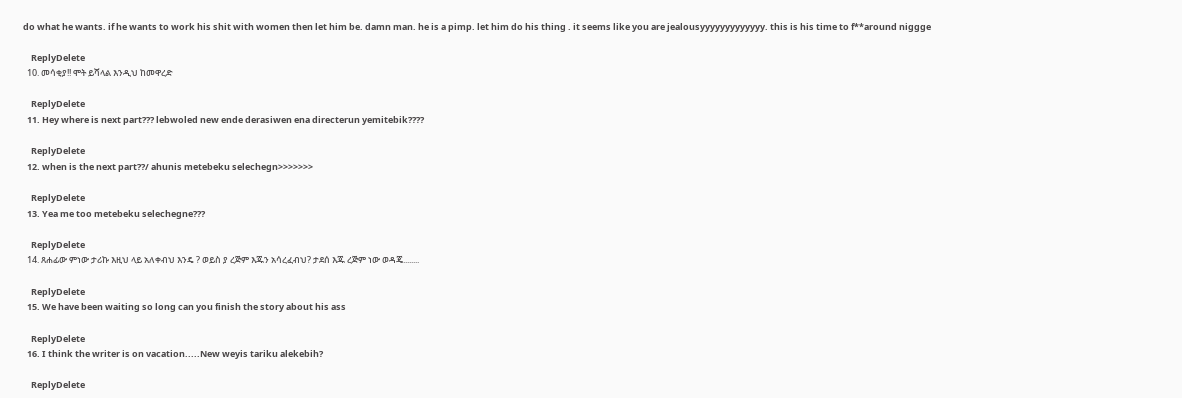do what he wants. if he wants to work his shit with women then let him be. damn man. he is a pimp. let him do his thing . it seems like you are jealousyyyyyyyyyyyyy. this is his time to f**around niggge

    ReplyDelete
  10. መሳቂያ!! ሞት ይሻላል እንዲህ ከመዋረድ

    ReplyDelete
  11. Hey where is next part??? lebwoled new ende derasiwen ena directerun yemitebik????

    ReplyDelete
  12. when is the next part??/ ahunis metebeku selechegn>>>>>>>

    ReplyDelete
  13. Yea me too metebeku selechegne???

    ReplyDelete
  14. ጸሐፊው ምነው ታሪኩ እዚህ ላይ አለቀብህ እንዴ ? ወይስ ያ ረጅም እጁን አሳረፈብህ? ታደሰ እጁ ረጅም ነው ወዳጄ........

    ReplyDelete
  15. We have been waiting so long can you finish the story about his ass

    ReplyDelete
  16. I think the writer is on vacation.....New weyis tariku alekebih?

    ReplyDelete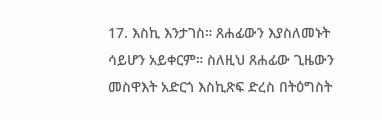17. እስኪ እንታገስ። ጸሐፊውን እያስለመኑት ሳይሆን አይቀርም። ስለዚህ ጸሐፊው ጊዜውን መስዋእት አድርጎ እስኪጽፍ ድረስ በትዕግስት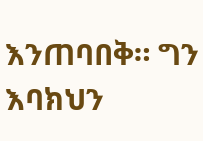እንጠባበቅ። ግን እባክህን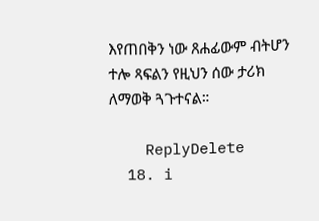እየጠበቅን ነው ጸሐፊውም ብትሆን ተሎ ጻፍልን የዚህን ሰው ታሪክ ለማወቅ ጓጉተናል።

    ReplyDelete
  18. i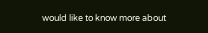would like to know more about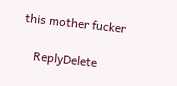this mother fucker

    ReplyDelete